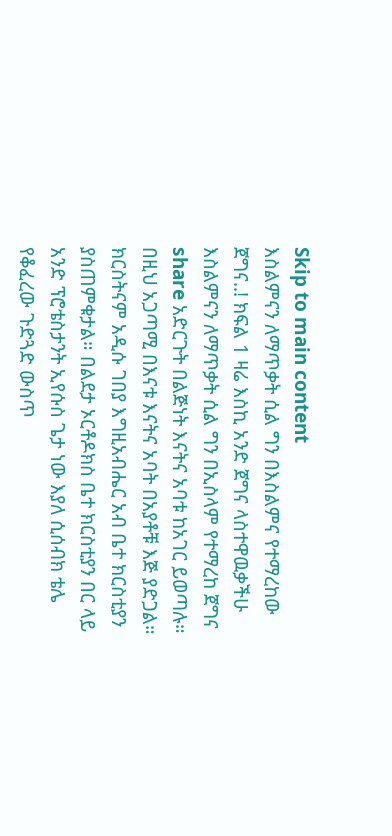Skip to main content
እስልምናን ለማጥቃት ሲል ግን በእስልምና የተማረከው ጀግና..! ክፍል 1 ዛሬ እስኪ አንድ ጀግና ላስተዋዉቃችሁ እስልምናን ለማጥቃት ሲል ግን በኢስላም የተማረከ ጀግና share አድርጉት በልጅነት እናትና አባቱ ከአገር ይወጣሉ። በዚህ አጋጣሚ በእናቱ እናትና አባት በአያቶቹ እጅ ያድጋል። ክርስትናም አዲሱ ገበያ እግዚአብሔር አብ ቤተ ክርስቲያን ያስጠምቁታል። በልደታ ኦርቶዶክስ ቤተ ክርስቲያን በር ላይ አንድ ፕሮቴስታንት ኢየሱስ ጌታ ነው እያለ ሲሰብክ ቴሌ የቆፈረው ጉድጓድ ውስጥ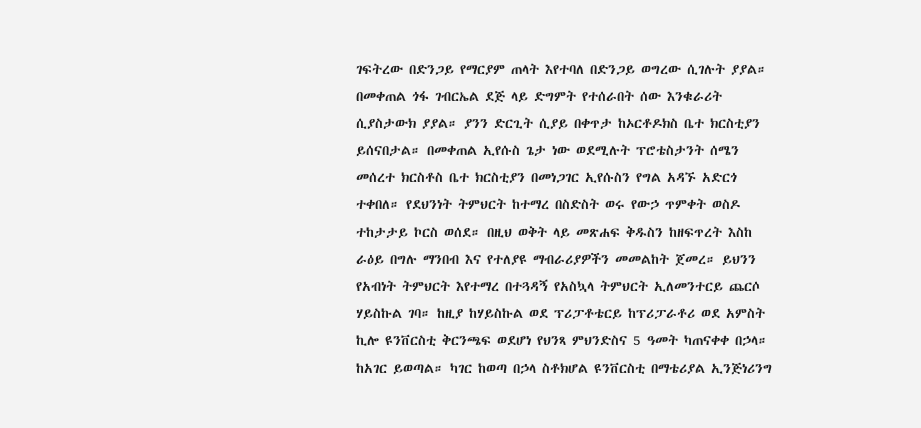ገፍትረው በድንጋይ የማርያም ጠላት እየተባለ በድንጋይ ወግረው ሲገሉት ያያል። በመቀጠል ጎፋ ገብርኤል ደጅ ላይ ድግምት የተሰራበት ሰው እንቁራሪት ሲያስታውክ ያያል። ያንን ድርጊት ሲያይ በቀጥታ ከኦርቶዶክስ ቤተ ክርስቲያን ይሰናበታል። በመቀጠል ኢየሱስ ጌታ ነው ወደሚሉት ፕሮቴስታንት ሰሜን መሰረተ ክርስቶስ ቤተ ክርስቲያን በመነጋገር ኢየሱስን የግል አዳኙ አድርጎ ተቀበለ። የደህንነት ትምህርት ከተማረ በስድስት ወሩ የውኃ ጥምቀት ወስዶ ተከታታይ ኮርስ ወሰደ። በዚህ ወቅት ላይ መጽሐፍ ቅዱስን ከዘፍጥረት እስከ ራዕይ በግሉ ማንበብ እና የተለያዩ ማብራሪያዎችን መመልከት ጀመረ። ይህንን የአብነት ትምህርት እየተማረ በተጓዳኝ የአስኳላ ትምህርት ኢለመንተርይ ጨርሶ ሃይስኩል ገባ። ከዚያ ከሃይስኩል ወደ ፕሪፓቶቴርይ ከፕሪፓራቶሪ ወደ አምስት ኪሎ ዩንቨርስቲ ቅርንጫፍ ወደሆነ የህንጻ ምህንድስና 5 ዓመት ካጠናቀቀ በኃላ። ከአገር ይወጣል። ካገር ከወጣ በኃላ ስቶክሆል ዩንቨርስቲ በማቴሪያል ኢንጅነሪንግ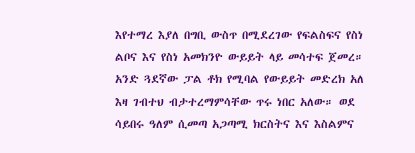እየተማረ እያለ በግቢ ውስጥ በሚደረገው የፍልስፍና የስነ ልቦና እና የስነ አመክንዮ ውይይት ላይ መሳተፍ ጀመረ። አንድ ጓደኛው ፓል ቶክ የሚባል የውይይት መድረክ አለ እዛ ገብተህ ብታተረማምሳቸው ጥሩ ነበር አለው። ወደ ሳይበሩ ዓለም ሲመጣ አጋጣሚ ክርስትና እና እስልምና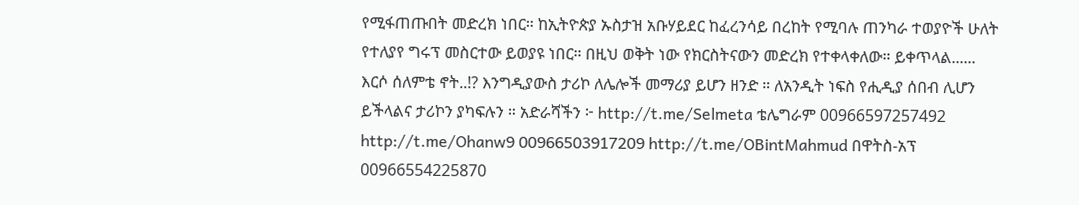የሚፋጠጡበት መድረክ ነበር። ከኢትዮጵያ ኡስታዝ አቡሃይደር ከፈረንሳይ በረከት የሚባሉ ጠንካራ ተወያዮች ሁለት የተለያየ ግሩፕ መስርተው ይወያዩ ነበር። በዚህ ወቅት ነው የክርስትናውን መድረክ የተቀላቀለው። ይቀጥላል...... እርሶ ሰለምቴ ኖት..!? እንግዲያውስ ታሪኮ ለሌሎች መማሪያ ይሆን ዘንድ ። ለአንዲት ነፍስ የሒዲያ ሰበብ ሊሆን ይችላልና ታሪኮን ያካፍሉን ። አድራሻችን ፦ http://t.me/Selmeta ቴሌግራም 00966597257492 http://t.me/Ohanw9 00966503917209 http://t.me/OBintMahmud በዋትስ-አፕ 00966554225870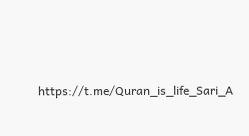https://t.me/Quran_is_life_Sari_A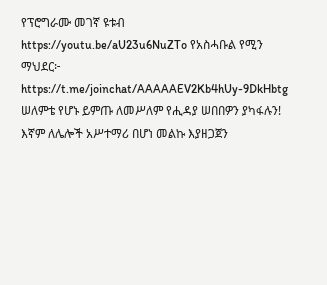የፕሮግራሙ መገኛ ዩቱብ https://youtu.be/aU23u6NuZTo የአስሓቡል የሚን ማህደር፦ https://t.me/joinchat/AAAAAEV2Kb4hUy-9DkHbtg ሠለምቴ የሆኑ ይምጡ ለመሥለም የሒዳያ ሠበበዎን ያካፋሉን! እኛም ለሌሎች አሥተማሪ በሆነ መልኩ እያዘጋጀን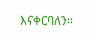እናቀርባለን።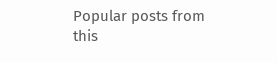Popular posts from this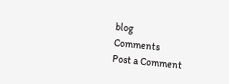blog
Comments
Post a Comment